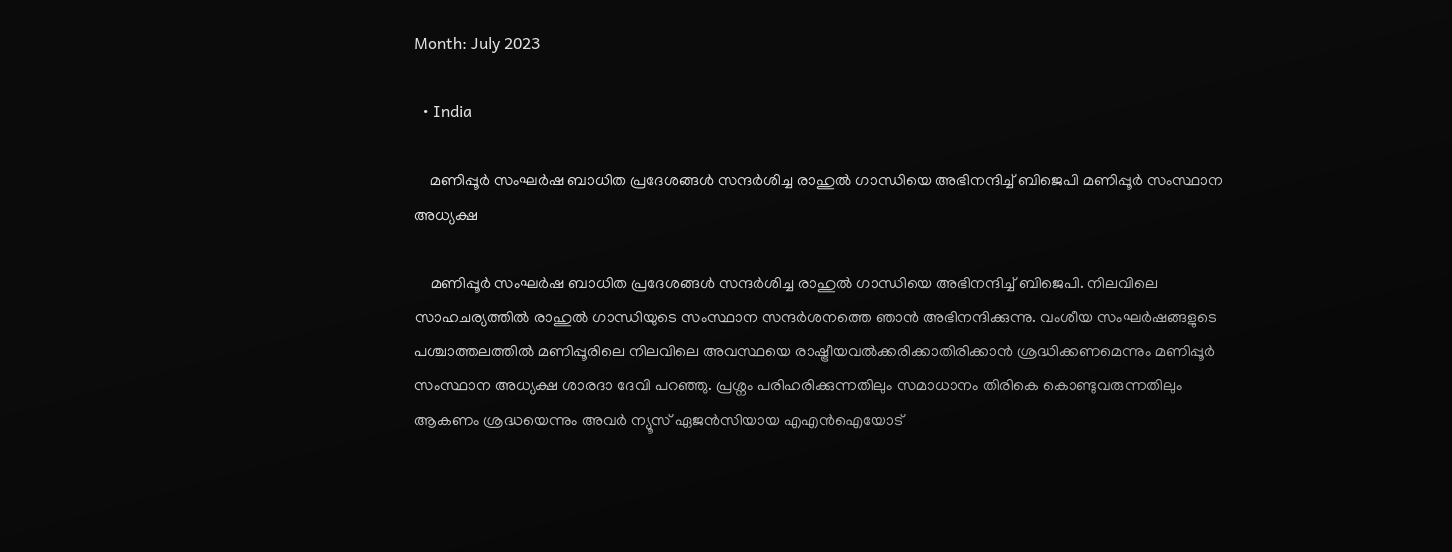Month: July 2023

  • India

    മണിപ്പൂർ സംഘർഷ ബാധിത പ്രദേശങ്ങൾ സന്ദർശിച്ച രാഹുൽ ഗാന്ധിയെ അഭിനന്ദിച്ച് ബിജെപി മണിപ്പൂർ സംസ്ഥാന അധ്യക്ഷ

    മണിപ്പൂർ സംഘർഷ ബാധിത പ്രദേശങ്ങൾ സന്ദർശിച്ച രാഹുൽ ഗാന്ധിയെ അഭിനന്ദിച്ച് ബിജെപി. നിലവിലെ സാഹചര്യത്തിൽ രാഹുൽ ഗാന്ധിയുടെ സംസ്ഥാന സന്ദർശനത്തെ ഞാൻ അഭിനന്ദിക്കുന്നു. വംശീയ സംഘർഷങ്ങളുടെ പശ്ചാത്തലത്തിൽ മണിപ്പൂരിലെ നിലവിലെ അവസ്ഥയെ രാഷ്ട്രീയവൽക്കരിക്കാതിരിക്കാൻ ശ്രദ്ധിക്കണമെന്നും മണിപ്പൂർ സംസ്ഥാന അധ്യക്ഷ ശാരദാ ദേവി പറഞ്ഞു. പ്രശ്നം പരിഹരിക്കുന്നതിലും സമാധാനം തിരികെ കൊണ്ടുവരുന്നതിലും ആകണം ശ്രദ്ധയെന്നും അവർ ന്യൂസ് ഏജൻസിയായ എഎൻഐയോട്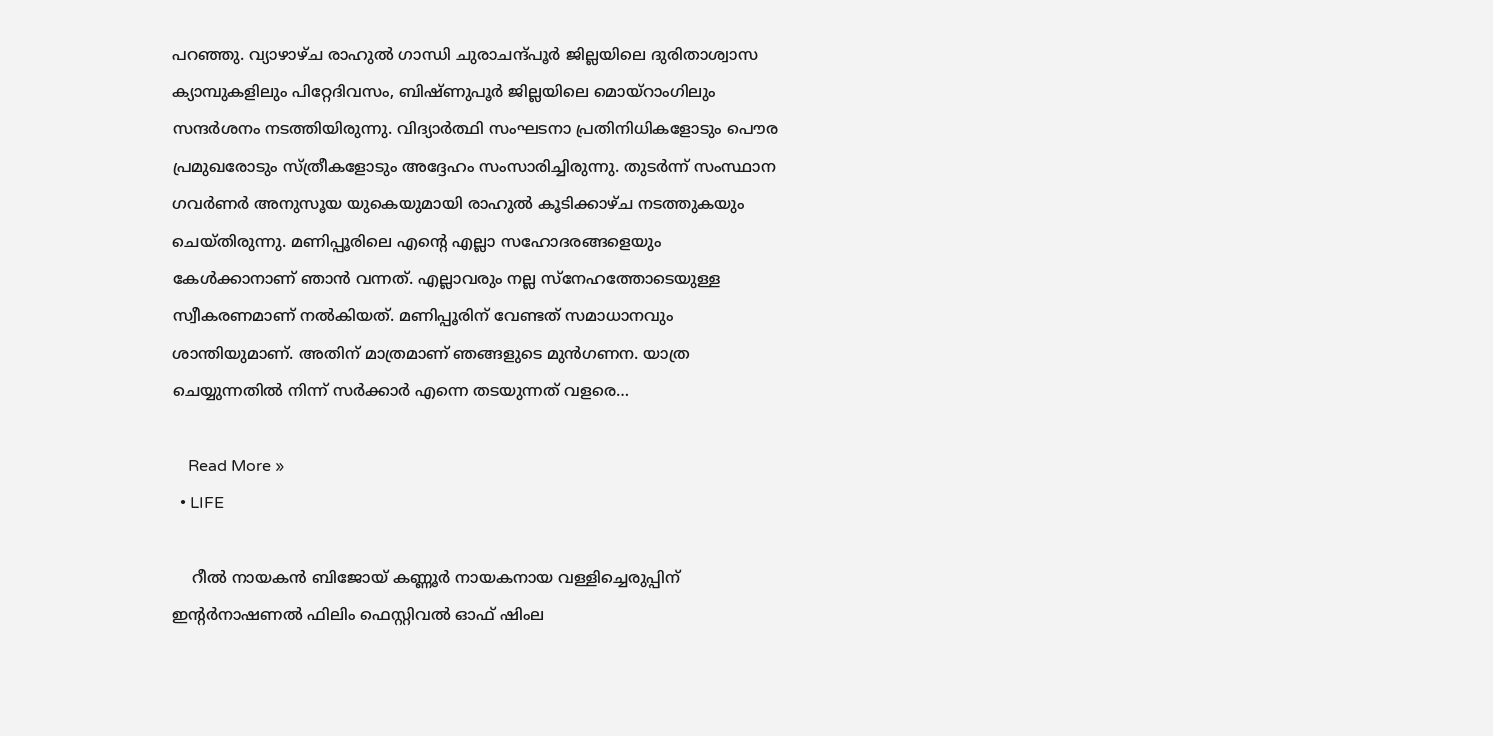പറഞ്ഞു. വ്യാഴാഴ്ച രാഹുൽ ഗാന്ധി ചുരാചന്ദ്പൂർ ജില്ലയിലെ ദുരിതാശ്വാസ ക്യാമ്പുകളിലും പിറ്റേദിവസം, ബിഷ്ണുപൂർ ജില്ലയിലെ മൊയ്‌റാംഗിലും സന്ദർശനം നടത്തിയിരുന്നു. വിദ്യാർത്ഥി സംഘടനാ പ്രതിനിധികളോടും പൌര പ്രമുഖരോടും സ്ത്രീകളോടും അദ്ദേഹം സംസാരിച്ചിരുന്നു. തുടർന്ന് സംസ്ഥാന ഗവർണർ അനുസൂയ യുകെയുമായി രാഹുൽ കൂടിക്കാഴ്ച നടത്തുകയും ചെയ്തിരുന്നു. മണിപ്പൂരിലെ എന്റെ എല്ലാ സഹോദരങ്ങളെയും കേൾക്കാനാണ് ഞാൻ വന്നത്. എല്ലാവരും നല്ല സ്നേഹത്തോടെയുള്ള സ്വീകരണമാണ് നൽകിയത്. മണിപ്പൂരിന് വേണ്ടത് സമാധാനവും ശാന്തിയുമാണ്. അതിന് മാത്രമാണ് ഞങ്ങളുടെ മുൻഗണന. യാത്ര ചെയ്യുന്നതിൽ നിന്ന് സർക്കാർ എന്നെ തടയുന്നത് വളരെ…

    Read More »
  • LIFE

    റീൽ നായകൻ ബിജോയ് കണ്ണൂർ നായകനായ വള്ളിച്ചെരുപ്പിന് ഇന്റർനാഷണൽ ഫിലിം ഫെസ്റ്റിവൽ ഓഫ് ഷിംല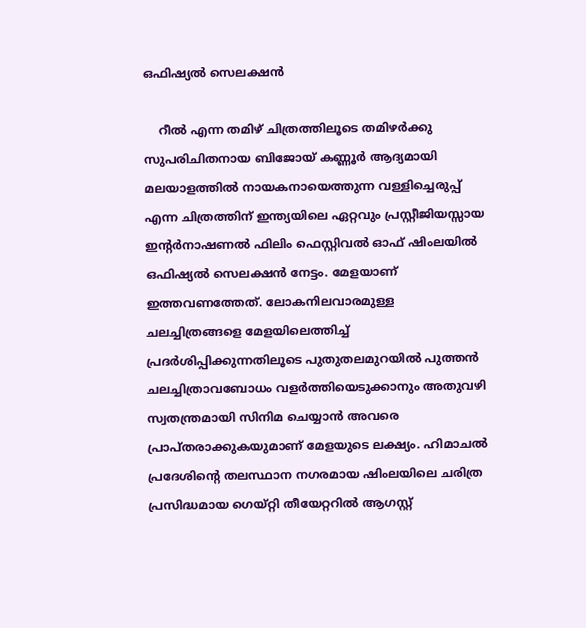ഒഫിഷ്യൽ സെലക്ഷൻ

    റീൽ എന്ന തമിഴ് ചിത്രത്തിലൂടെ തമിഴർക്കു സുപരിചിതനായ ബിജോയ് കണ്ണൂർ ആദ്യമായി മലയാളത്തിൽ നായകനായെത്തുന്ന വള്ളിച്ചെരുപ്പ് എന്ന ചിത്രത്തിന് ഇന്ത്യയിലെ ഏറ്റവും പ്രസ്റ്റീജിയസ്സായ ഇന്റർനാഷണൽ ഫിലിം ഫെസ്റ്റിവൽ ഓഫ് ഷിംലയിൽ ഒഫിഷ്യൽ സെലക്ഷൻ നേട്ടം. മേളയാണ് ഇത്തവണത്തേത്. ലോകനിലവാരമുള്ള ചലച്ചിത്രങ്ങളെ മേളയിലെത്തിച്ച് പ്രദർശിപ്പിക്കുന്നതിലൂടെ പുതുതലമുറയിൽ പുത്തൻ ചലച്ചിത്രാവബോധം വളർത്തിയെടുക്കാനും അതുവഴി സ്വതന്ത്രമായി സിനിമ ചെയ്യാൻ അവരെ പ്രാപ്തരാക്കുകയുമാണ് മേളയുടെ ലക്ഷ്യം. ഹിമാചൽ പ്രദേശിന്റെ തലസ്ഥാന നഗരമായ ഷിംലയിലെ ചരിത്ര പ്രസിദ്ധമായ ഗെയ്റ്റി തീയേറ്ററിൽ ആഗസ്റ്റ്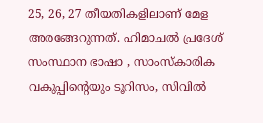25, 26, 27 തീയതികളിലാണ് മേള അരങ്ങേറുന്നത്. ഹിമാചൽ പ്രദേശ് സംസ്ഥാന ഭാഷാ , സാംസ്കാരിക വകുപ്പിന്റെയും ടൂറിസം, സിവിൽ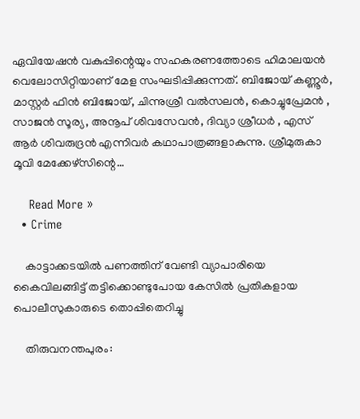ഏവിയേഷൻ വകുപ്പിന്റെയും സഹകരണത്തോടെ ഹിമാലയൻ വെലോസിറ്റിയാണ് മേള സംഘടിപ്പിക്കുന്നത്. ബിജോയ് കണ്ണൂർ, മാസ്റ്റർ ഫിൻ ബിജോയ്, ചിന്നുശ്രീ വൽസലൻ, കൊച്ചുപ്രേമൻ , സാജൻ സൂര്യ, അനൂപ് ശിവസേവൻ, ദിവ്യാ ശ്രീധർ , എസ് ആർ ശിവരുദ്രൻ എന്നിവർ കഥാപാത്രങ്ങളാകുന്നു. ശ്രീമുരുകാ മൂവി മേക്കേഴ്സിന്റെ…

    Read More »
  • Crime

    കാട്ടാക്കടയിൽ പണത്തിന് വേണ്ടി വ്യാപാരിയെ കൈവിലങ്ങിട്ട് തട്ടിക്കൊണ്ടുപോയ കേസിൽ പ്രതികളായ പൊലീസുകാരുടെ തൊപ്പിതെറിച്ചു

    തിരുവനന്തപുരം: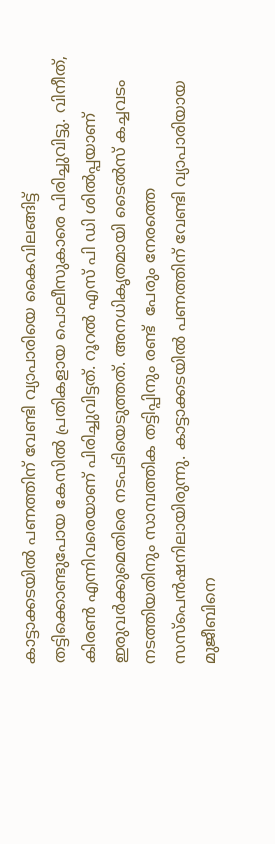കാട്ടാക്കടയിൽ പണത്തിന് വേണ്ടി വ്യാപാരിയെ കൈവിലങ്ങിട്ട് തട്ടിക്കൊണ്ടുപോയ കേസിൽ പ്രതികളായ പൊലീസുകാരെ പിരിച്ചുവിട്ടു. വിനീത്, കിരൺ എന്നിവരെയാണ് പിരിച്ചുവിട്ടത്. റൂറൽ എസ് പി ഡി ശിൽപ്പയാണ് ഇരുവർക്കുമെതിരെ നടപടിയെടുത്തത്. അനധികൃതമായി ടൈൽസ് കച്ചവടം നടത്തിയതിനും സാമ്പത്തിക തട്ടിപ്പിനും രണ്ട്  പേരും നേരത്തെ സസ്പെൻഷനിലായിരുന്നു. കാട്ടാക്കടയിൽ പണത്തിന് വേണ്ടി വ്യാപാരിയായ മുജീബിനെ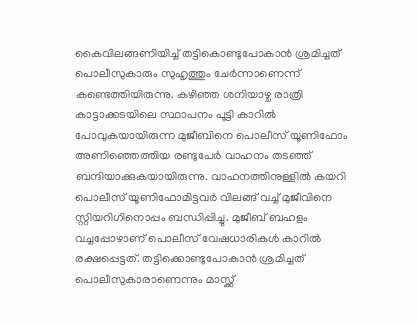കൈവിലങ്ങണിയിച്ച് തട്ടികൊണ്ടുപോകാൻ ശ്രമിച്ചത് പൊലീസുകാരും സുഹൃത്തും ചേർന്നാണെന്ന് കണ്ടെത്തിയിരുന്നു. കഴിഞ്ഞ ശനിയാഴ്ച രാത്രി കാട്ടാക്കടയിലെ സ്ഥാപനം പൂട്ടി കാറിൽ പോവുകയായിരുന്ന മുജീബിനെ പൊലീസ് യൂണിഫോം അണിഞ്ഞെത്തിയ രണ്ടുപേർ വാഹനം തടഞ്ഞ് ബന്ദിയാക്കുകയായിരുന്നു. വാഹനത്തിനുള്ളിൽ കയറി പൊലീസ് യൂണിഫോമിട്ടവർ വിലങ്ങ് വച്ച് മുജീവിനെ സ്റ്റിയറിഗിനൊപ്പം ബന്ധിപ്പിച്ചു. മുജീബ് ബഹളം വച്ചപ്പോഴാണ് പൊലീസ് വേഷധാരികള്‍ കാറിൽ രക്ഷപ്പെട്ടത്. തട്ടിക്കൊണ്ടുപോകാൻ ശ്രമിച്ചത് പൊലീസുകാരാണെന്നും മാസ്ക്ക്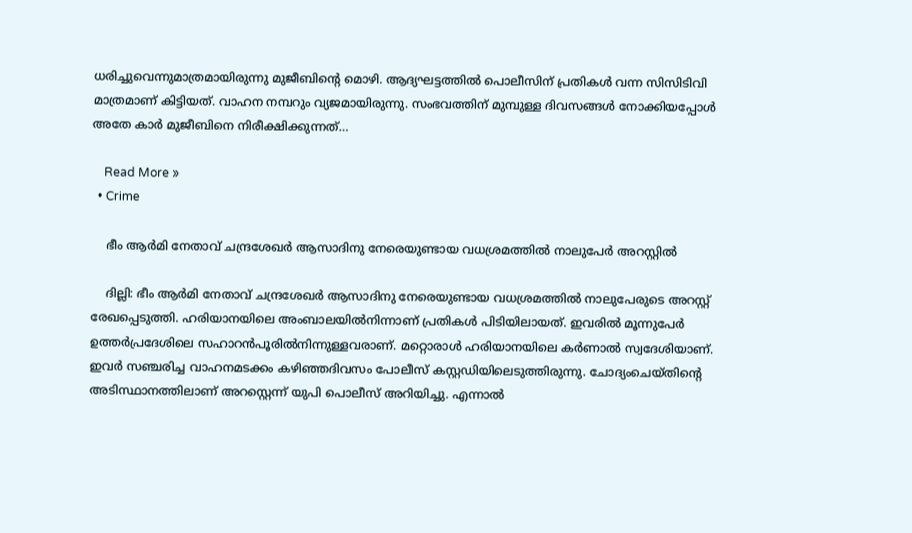ധരിച്ചുവെന്നുമാത്രമായിരുന്നു മുജീബിന്റെ മൊഴി. ആദ്യഘട്ടത്തിൽ പൊലീസിന് പ്രതികള്‍ വന്ന സിസിടിവി മാത്രമാണ് കിട്ടിയത്. വാഹന നമ്പറും വ്യജമായിരുന്നു. സംഭവത്തിന് മുമ്പുള്ള ദിവസങ്ങള്‍ നോക്കിയപ്പോള്‍ അതേ കാർ മുജീബിനെ നിരീക്ഷിക്കുന്നത്…

    Read More »
  • Crime

    ഭീം ആർമി നേതാവ് ചന്ദ്രശേഖർ ആസാദിനു നേരെയുണ്ടായ വധശ്രമത്തിൽ നാലുപേർ അറസ്റ്റിൽ

    ദില്ലി: ഭീം ആർമി നേതാവ് ചന്ദ്രശേഖർ ആസാദിനു നേരെയുണ്ടായ വധശ്രമത്തിൽ നാലുപേരുടെ അറസ്റ്റ് രേഖപ്പെടുത്തി. ഹരിയാനയിലെ അംബാലയിൽനിന്നാണ് പ്രതികൾ പിടിയിലായത്. ഇവരിൽ മൂന്നുപേർ ഉത്തർപ്രദേശിലെ സഹാറൻപൂരിൽനിന്നുള്ളവരാണ്. മറ്റൊരാൾ ഹരിയാനയിലെ കർണാൽ സ്വദേശിയാണ്. ഇവർ സഞ്ചരിച്ച വാഹനമടക്കം കഴിഞ്ഞദിവസം പോലീസ് കസ്റ്റഡിയിലെടുത്തിരുന്നു. ചോദ്യംചെയ്തിന്റെ അടിസ്ഥാനത്തിലാണ് അറസ്റ്റെന്ന് യുപി പൊലീസ് അറിയിച്ചു. എന്നാൽ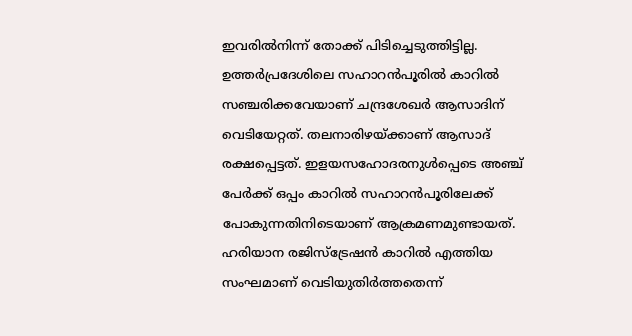ഇവരിൽനിന്ന് തോക്ക് പിടിച്ചെടുത്തിട്ടില്ല. ഉത്തര്‍പ്രദേശിലെ സഹാറന്‍പൂരില്‍ കാറില്‍ സഞ്ചരിക്കവേയാണ് ചന്ദ്രശേഖര്‍ ആസാദിന് വെടിയേറ്റത്. തലനാരിഴയ്ക്കാണ് ആസാദ് രക്ഷപ്പെട്ടത്. ഇളയസഹോദരനുൾപ്പെടെ അഞ്ച് പേർക്ക് ഒപ്പം കാറിൽ സഹാറൻപൂരിലേക്ക് പോകുന്നതിനിടെയാണ് ആക്രമണമുണ്ടായത്. ഹരിയാന രജിസ്ട്രേഷൻ കാറിൽ എത്തിയ സംഘമാണ് വെടിയുതിര്‍ത്തതെന്ന്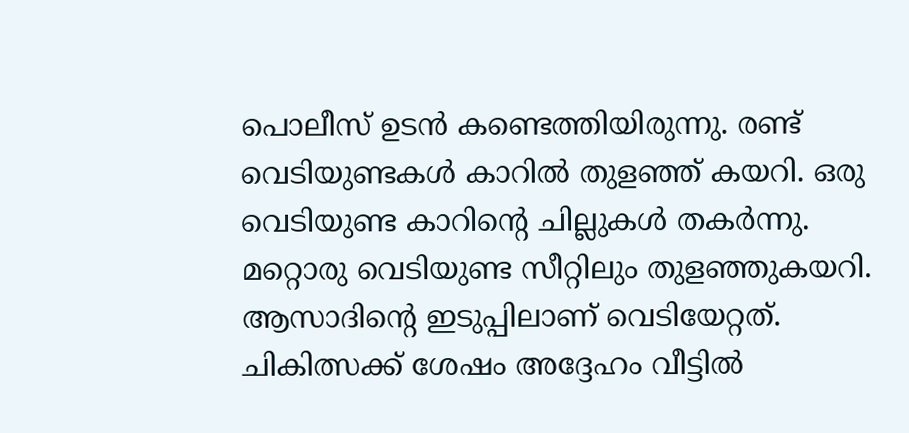പൊലീസ് ഉടൻ കണ്ടെത്തിയിരുന്നു. രണ്ട് വെടിയുണ്ടകൾ കാറിൽ തുളഞ്ഞ് കയറി. ഒരു വെടിയുണ്ട കാറിന്‍റെ ചില്ലുകള്‍ തകര്‍ന്നു. മറ്റൊരു വെടിയുണ്ട സീറ്റിലും തുളഞ്ഞുകയറി. ആസാദിന്റെ ഇടുപ്പിലാണ് വെടിയേറ്റത്. ചികിത്സക്ക് ശേഷം അദ്ദേഹം വീട്ടിൽ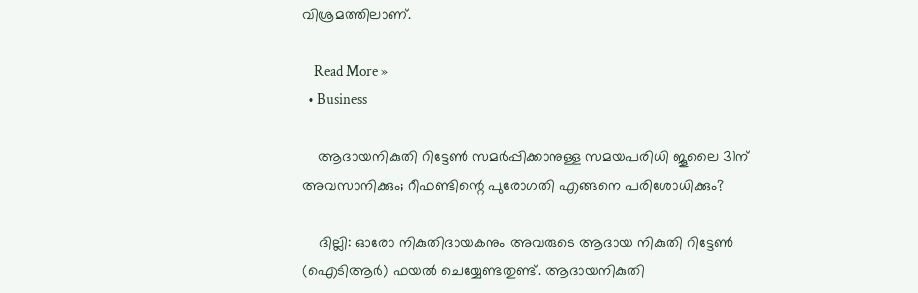വിശ്രമത്തിലാണ്.

    Read More »
  • Business

    ആദായനികുതി റിട്ടേൺ സമർപ്പിക്കാനുള്ള സമയപരിധി ജൂലൈ 31ന് അവസാനിക്കും; റീഫണ്ടിന്റെ പുരോഗതി എങ്ങനെ പരിശോധിക്കും?

    ദില്ലി: ഓരോ നികുതിദായകനും അവരുടെ ആദായ നികുതി റിട്ടേൺ (ഐടിആർ) ഫയൽ ചെയ്യേണ്ടതുണ്ട്. ആദായനികുതി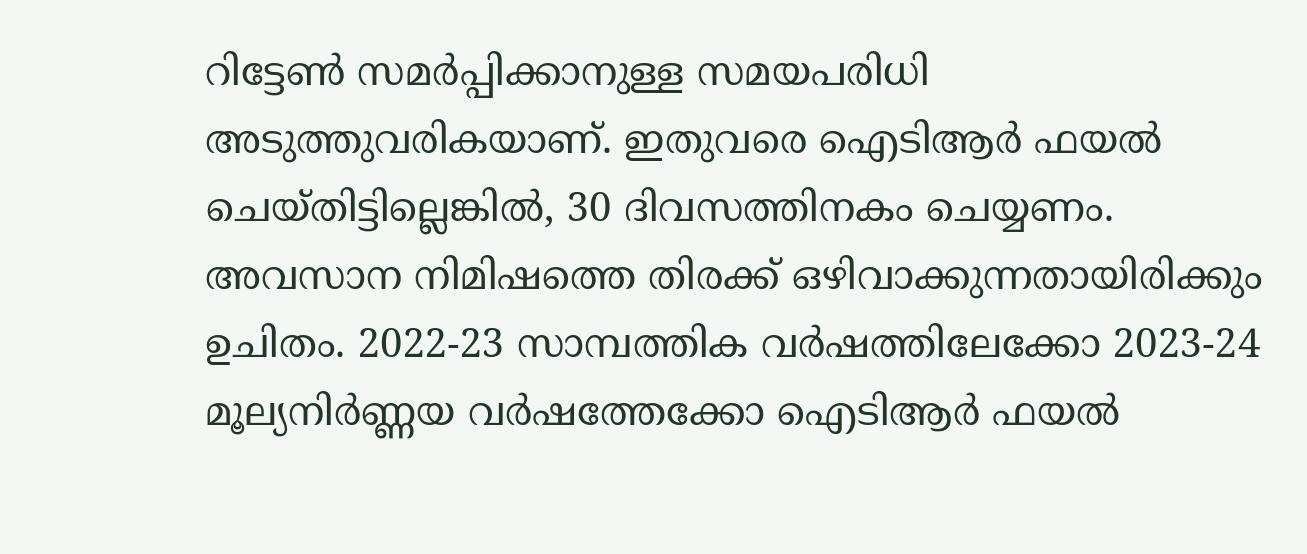റിട്ടേൺ സമർപ്പിക്കാനുള്ള സമയപരിധി അടുത്തുവരികയാണ്. ഇതുവരെ ഐടിആർ ഫയൽ ചെയ്തിട്ടില്ലെങ്കിൽ, 30 ദിവസത്തിനകം ചെയ്യണം. അവസാന നിമിഷത്തെ തിരക്ക് ഒഴിവാക്കുന്നതായിരിക്കും ഉചിതം. 2022-23 സാമ്പത്തിക വർഷത്തിലേക്കോ 2023-24 മൂല്യനിർണ്ണയ വർഷത്തേക്കോ ഐടിആർ ഫയൽ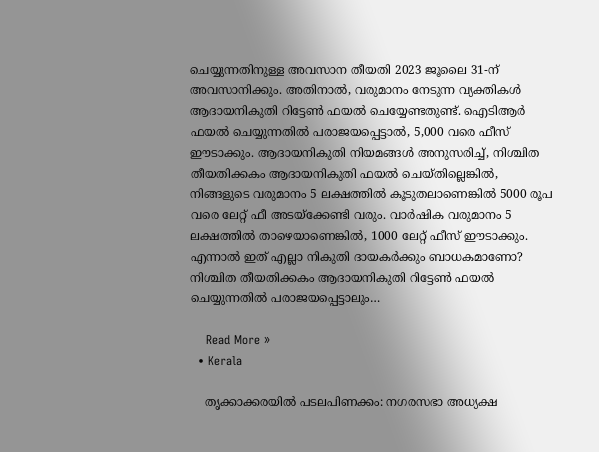ചെയ്യുന്നതിനുള്ള അവസാന തീയതി 2023 ജൂലൈ 31-ന് അവസാനിക്കും. അതിനാൽ, വരുമാനം നേടുന്ന വ്യക്തികൾ ആദായനികുതി റിട്ടേൺ ഫയൽ ചെയ്യേണ്ടതുണ്ട്. ഐടിആർ ഫയൽ ചെയ്യുന്നതിൽ പരാജയപ്പെട്ടാൽ, 5,000 വരെ ഫീസ് ഈടാക്കും. ആദായനികുതി നിയമങ്ങൾ അനുസരിച്ച്, നിശ്ചിത തീയതിക്കകം ആദായനികുതി ഫയൽ ചെയ്തില്ലെങ്കിൽ, നിങ്ങളുടെ വരുമാനം 5 ലക്ഷത്തിൽ കൂടുതലാണെങ്കിൽ 5000 രൂപ വരെ ലേറ്റ് ഫീ അടയ്‌ക്കേണ്ടി വരും. വാർഷിക വരുമാനം 5 ലക്ഷത്തിൽ താഴെയാണെങ്കിൽ, 1000 ലേറ്റ് ഫീസ് ഈടാക്കും. എന്നാൽ ഇത് എല്ലാ നികുതി ദായകർക്കും ബാധകമാണോ? നിശ്ചിത തീയതിക്കകം ആദായനികുതി റിട്ടേൺ ഫയൽ ചെയ്യുന്നതിൽ പരാജയപ്പെട്ടാലും…

    Read More »
  • Kerala

    തൃക്കാക്കരയിൽ പടലപിണക്കം: നഗരസഭാ അധ്യക്ഷ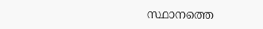സ്ഥാനത്തെ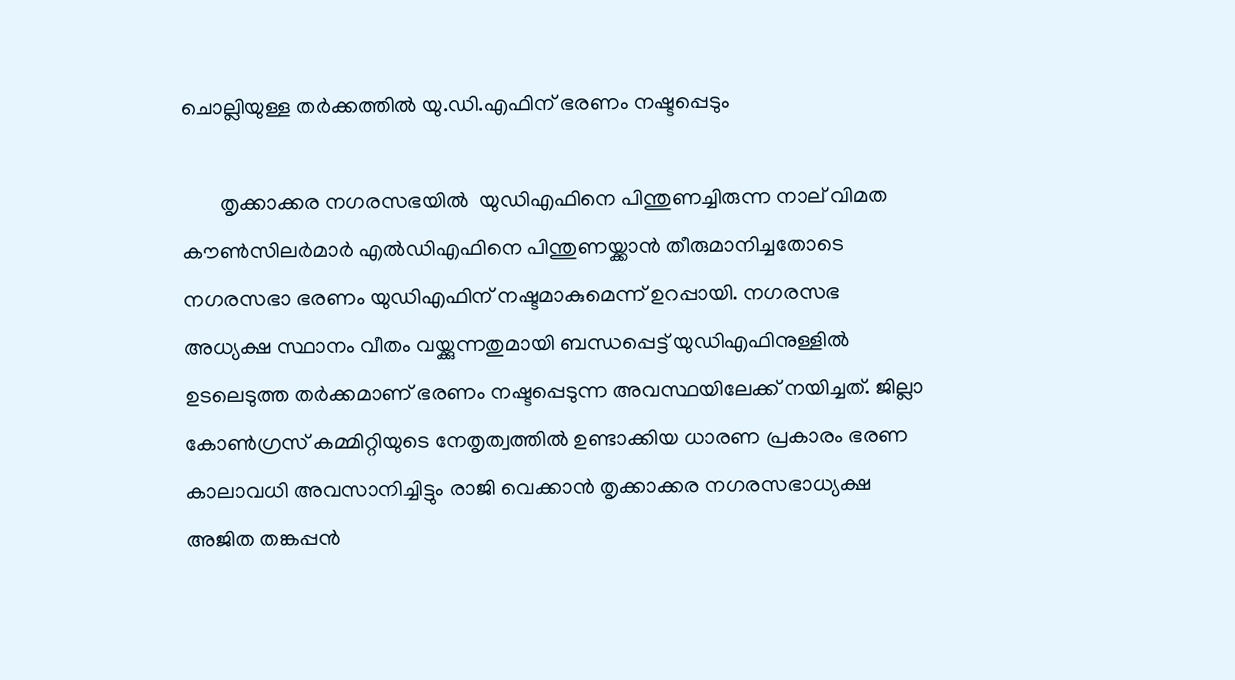ചൊല്ലിയുള്ള തർക്കത്തിൽ യു.ഡി.എഫിന് ഭരണം നഷ്ടപ്പെടും

       തൃക്കാക്കര നഗരസഭയിൽ  യുഡിഎഫിനെ പിന്തുണച്ചിരുന്ന നാല് വിമത കൗൺസിലർമാർ എൽഡിഎഫിനെ പിന്തുണയ്ക്കാൻ തീരുമാനിച്ചതോടെ  നഗരസഭാ ഭരണം യുഡിഎഫിന് നഷ്ടമാകുമെന്ന് ഉറപ്പായി. നഗരസഭ അധ്യക്ഷ സ്ഥാനം വീതം വയ്ക്കുന്നതുമായി ബന്ധപ്പെട്ട് യുഡിഎഫിനുള്ളിൽ ഉടലെടുത്ത തർക്കമാണ് ഭരണം നഷ്ടപ്പെടുന്ന അവസ്ഥയിലേക്ക് നയിച്ചത്. ജില്ലാ കോൺഗ്രസ് കമ്മിറ്റിയുടെ നേതൃത്വത്തിൽ ഉണ്ടാക്കിയ ധാരണ പ്രകാരം ഭരണ കാലാവധി അവസാനിച്ചിട്ടും രാജി വെക്കാൻ തൃക്കാക്കര നഗരസഭാധ്യക്ഷ അജിത തങ്കപ്പൻ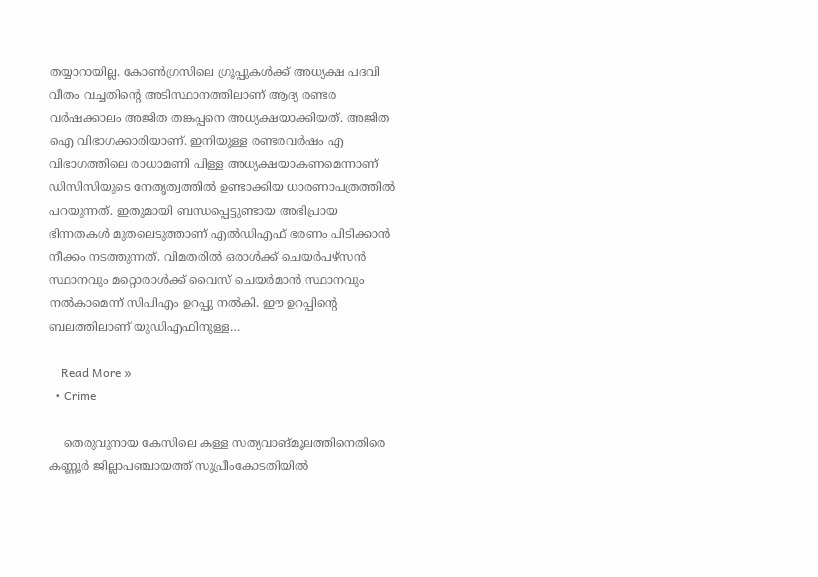തയ്യാറായില്ല. കോൺഗ്രസിലെ ഗ്രൂപ്പുകൾക്ക് അധ്യക്ഷ പദവി വീതം വച്ചതിന്റെ അടിസ്ഥാനത്തിലാണ് ആദ്യ രണ്ടര വർഷക്കാലം അജിത തങ്കപ്പനെ അധ്യക്ഷയാക്കിയത്. അജിത ഐ വിഭാഗക്കാരിയാണ്. ഇനിയുള്ള രണ്ടരവർഷം എ വിഭാഗത്തിലെ രാധാമണി പിള്ള അധ്യക്ഷയാകണമെന്നാണ് ഡിസിസിയുടെ നേതൃത്വത്തിൽ ഉണ്ടാക്കിയ ധാരണാപത്രത്തിൽ പറയുന്നത്. ഇതുമായി ബന്ധപ്പെട്ടുണ്ടായ അഭിപ്രായ ഭിന്നതകൾ മുതലെടുത്താണ് എൽഡിഎഫ് ഭരണം പിടിക്കാൻ നീക്കം നടത്തുന്നത്. വിമതരിൽ ഒരാൾക്ക് ചെയർപഴ്സൻ സ്ഥാനവും മറ്റൊരാൾക്ക് വൈസ് ചെയർമാൻ സ്ഥാനവും നൽകാമെന്ന് സിപിഎം ഉറപ്പു നൽകി. ഈ ഉറപ്പിന്റെ ബലത്തിലാണ് യുഡിഎഫിനുള്ള…

    Read More »
  • Crime

    തെരുവുനായ കേസിലെ കള്ള സത്യവാങ്മൂലത്തിനെതിരെ കണ്ണൂർ ജില്ലാപഞ്ചായത്ത് സുപ്രീംകോടതിയിൽ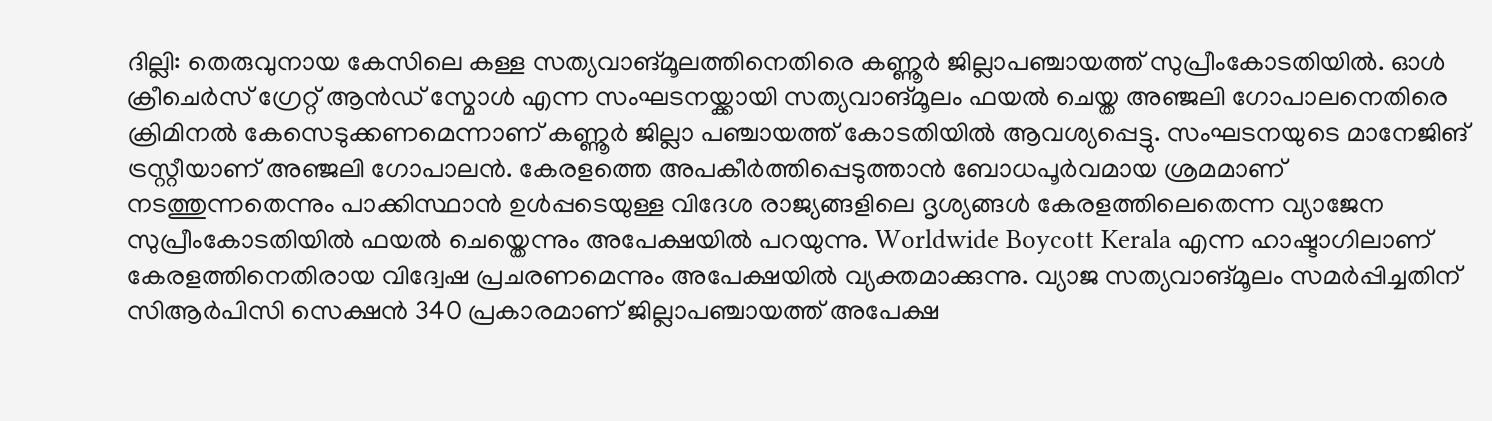ദില്ലി: തെരുവുനായ കേസിലെ കള്ള സത്യവാങ്മൂലത്തിനെതിരെ കണ്ണൂർ ജില്ലാപഞ്ചായത്ത് സുപ്രീംകോടതിയിൽ. ഓൾ ക്രീചെർസ് ഗ്രേറ്റ് ആൻഡ് സ്മോൾ എന്ന സംഘടനയ്ക്കായി സത്യവാങ്മൂലം ഫയൽ ചെയ്ത അഞ്ജലി ഗോപാലനെതിരെ ക്രിമിനൽ കേസെടുക്കണമെന്നാണ് കണ്ണൂർ ജില്ലാ പഞ്ചായത്ത് കോടതിയിൽ ആവശ്യപ്പെട്ടു. സംഘടനയുടെ മാനേജിങ് ട്രസ്റ്റീയാണ് അഞ്ജലി ഗോപാലൻ. കേരളത്തെ അപകീർത്തിപ്പെടുത്താൻ ബോധപൂർവമായ ശ്രമമാണ് നടത്തുന്നതെന്നും പാക്കിസ്ഥാൻ ഉൾപ്പടെയുള്ള വിദേശ രാജ്യങ്ങളിലെ ദൃശ്യങ്ങൾ കേരളത്തിലെതെന്ന വ്യാജേന സുപ്രീംകോടതിയിൽ ഫയൽ ചെയ്തെന്നും അപേക്ഷയിൽ പറയുന്നു. Worldwide Boycott Kerala എന്ന ഹാഷ്ടാഗിലാണ് കേരളത്തിനെതിരായ വിദ്വേഷ പ്രചരണമെന്നും അപേക്ഷയിൽ വ്യക്തമാക്കുന്നു. വ്യാജ സത്യവാങ്മൂലം സമർപ്പിച്ചതിന് സിആർപിസി സെക്ഷൻ 340 പ്രകാരമാണ് ജില്ലാപഞ്ചായത്ത് അപേക്ഷ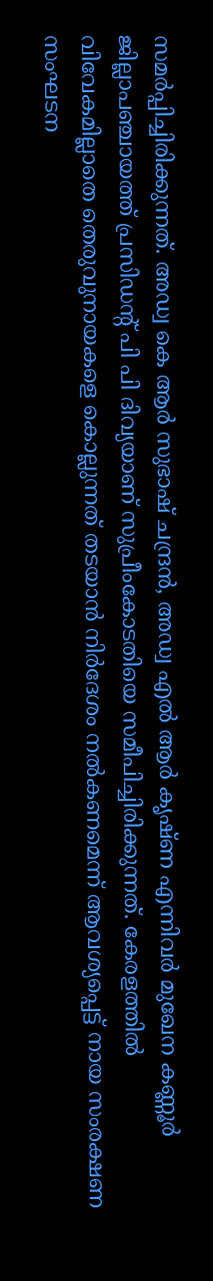സമർപ്പിച്ചിരിക്കുന്നത്. അഡ്വ കെ ആർ സുഭാഷ് ചന്ദ്രൻ, അഡ്വ എൽ ആർ കൃഷ്ണ എന്നിവർ മുഖേന കണ്ണൂർ ജില്ലാപഞ്ചായത്ത് പ്രസിഡന്റ്‌ പി പി ദിവ്യയാണ് സുപ്രീംകോടതിയെ സമീപിച്ചിരിക്കുന്നത്. കേരളത്തിൽ വിവേകമില്ലാതെ തെരുവുനായകളെ കൊല്ലുന്നത് തടയാൻ നിർദേശം നൽകണമെന്ന് ആവശ്യപ്പെട്ട് നായ സംരക്ഷണ സംഘടന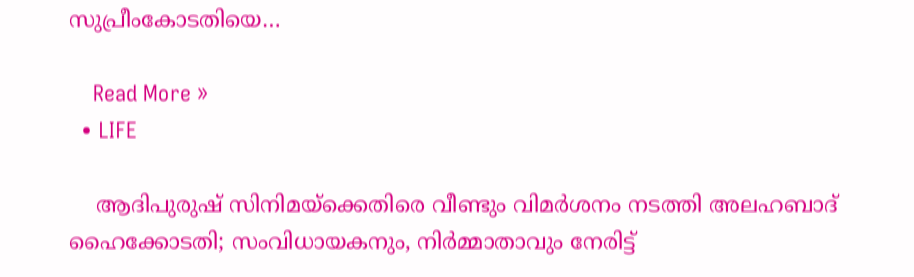സുപ്രീംകോടതിയെ…

    Read More »
  • LIFE

    ആദിപുരുഷ് സിനിമയ്ക്കെതിരെ വീണ്ടും വിമര്‍ശനം നടത്തി അലഹബാദ് ഹൈക്കോടതി; സംവിധായകനും, നിര്‍മ്മാതാവും നേരിട്ട്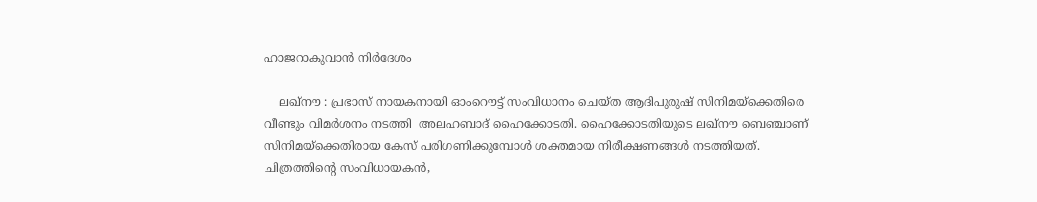ഹാജറാകുവാന്‍ നിര്‍ദേശം

    ലഖ്‌നൗ : പ്രഭാസ് നായകനായി ഓംറൌട്ട് സംവിധാനം ചെയ്ത ആദിപുരുഷ് സിനിമയ്ക്കെതിരെ വീണ്ടും വിമര്‍ശനം നടത്തി  അലഹബാദ് ഹൈക്കോടതി. ഹൈക്കോടതിയുടെ ലഖ്‌നൗ ബെഞ്ചാണ് സിനിമയ്ക്കെതിരായ കേസ് പരിഗണിക്കുമ്പോള്‍ ശക്തമായ നിരീക്ഷണങ്ങള്‍ നടത്തിയത്. ചിത്രത്തിന്‍റെ സംവിധായകന്‍,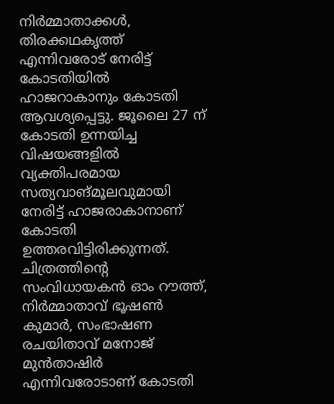നിര്‍മ്മാതാക്കള്‍, തിരക്കഥകൃത്ത് എന്നിവരോട് നേരിട്ട് കോടതിയില്‍ ഹാജറാകാനും കോടതി ആവശ്യപ്പെട്ടു. ജൂലൈ 27 ന് കോടതി ഉന്നയിച്ച വിഷയങ്ങളില്‍ വ്യക്തിപരമായ സത്യവാങ്മൂലവുമായി നേരിട്ട് ഹാജരാകാനാണ് കോടതി ഉത്തരവിട്ടിരിക്കുന്നത്. ചിത്രത്തിന്റെ സംവിധായകൻ ഓം റൗത്ത്, നിർമ്മാതാവ് ഭൂഷൺ കുമാർ, സംഭാഷണ രചയിതാവ് മനോജ് മുൻതാഷിർ എന്നിവരോടാണ് കോടതി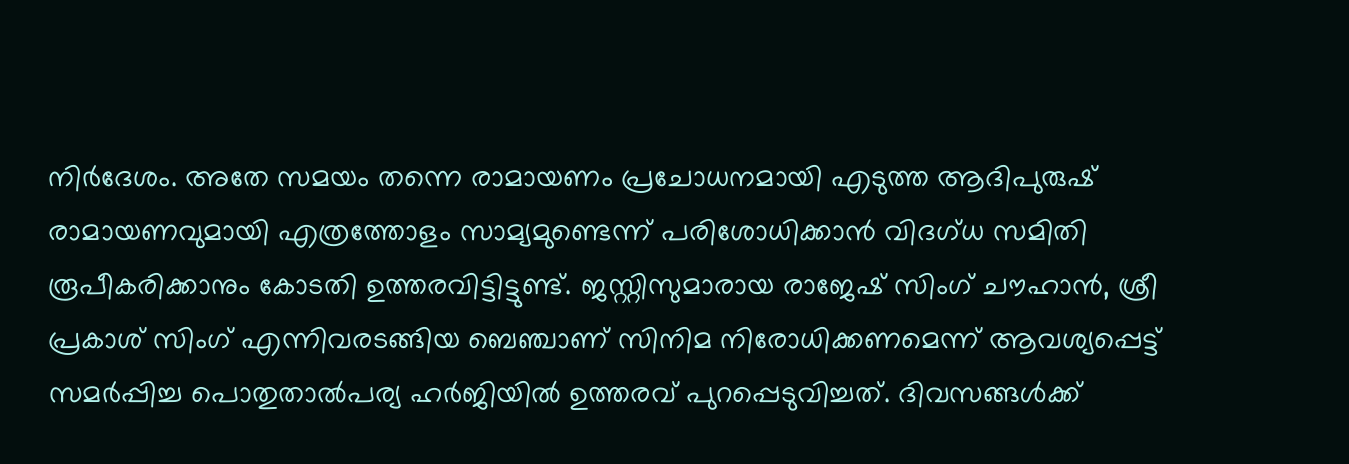നിര്‍ദേശം. അതേ സമയം തന്നെ രാമായണം പ്രചോധനമായി എടുത്ത ആദിപുരുഷ് രാമായണവുമായി എത്രത്തോളം സാമ്യമുണ്ടെന്ന് പരിശോധിക്കാന്‍ വിദഗ്ധ സമിതി രൂപീകരിക്കാനും കോടതി ഉത്തരവിട്ടിട്ടുണ്ട്. ജസ്റ്റിസുമാരായ രാജേഷ് സിംഗ് ചൗഹാൻ, ശ്രീ പ്രകാശ് സിംഗ് എന്നിവരടങ്ങിയ ബെഞ്ചാണ് സിനിമ നിരോധിക്കണമെന്ന് ആവശ്യപ്പെട്ട് സമർപ്പിച്ച പൊതുതാൽപര്യ ഹർജിയില്‍ ഉത്തരവ് പുറപ്പെടുവിച്ചത്. ദിവസങ്ങള്‍ക്ക്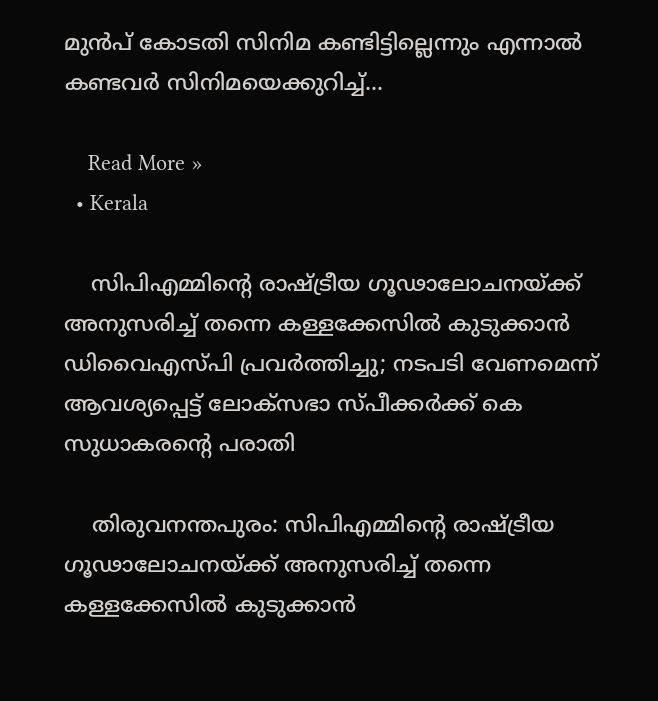മുന്‍പ് കോടതി സിനിമ കണ്ടിട്ടില്ലെന്നും എന്നാൽ കണ്ടവർ സിനിമയെക്കുറിച്ച്…

    Read More »
  • Kerala

    സിപിഎമ്മിന്റെ രാഷ്ട്രീയ ഗൂഢാലോചനയ്ക്ക് അനുസരിച്ച് തന്നെ കള്ളക്കേസില്‍ കുടുക്കാന്‍ ഡിവൈഎസ്പി പ്രവർത്തിച്ചു; നടപടി വേണമെന്ന് ആവശ്യപ്പെട്ട് ലോക്സഭാ സ്പീക്കര്‍ക്ക് കെ സുധാകരന്‍റെ പരാതി

    തിരുവനന്തപുരം: സിപിഎമ്മിന്റെ രാഷ്ട്രീയ ഗൂഢാലോചനയ്ക്ക് അനുസരിച്ച് തന്നെ കള്ളക്കേസിൽ കുടുക്കാൻ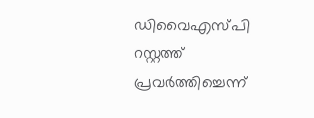ഡിവൈഎസ്പി റസ്റ്റത്ത് പ്രവർത്തിച്ചെന്ന്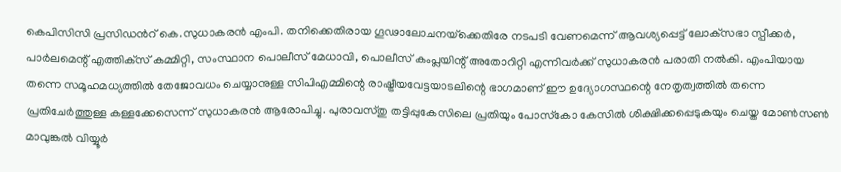കെപിസിസി പ്രസിഡൻറ് കെ.സുധാകരൻ എംപി. തനിക്കെതിരായ ഗൂഢാലോചനയ്‌ക്കെതിരേ നടപടി വേണമെന്ന് ആവശ്യപ്പെട്ട് ലോക്‌സഭാ സ്പീക്കർ, പാർലമെന്റ് എത്തിക്‌സ് കമ്മിറ്റി, സംസ്ഥാന പൊലീസ് മേധാവി, പൊലീസ് കംപ്ലയിന്റ് അതോറിറ്റി എന്നിവർക്ക് സുധാകരൻ പരാതി നൽകി. എംപിയായ തന്നെ സമൂഹമധ്യത്തിൽ തേജോവധം ചെയ്യാനുള്ള സിപിഎമ്മിന്റെ രാഷ്ട്രീയവേട്ടയാടലിന്റെ ഭാഗമാണ് ഈ ഉദ്യോഗസ്ഥന്റെ നേതൃത്വത്തിൽ തന്നെ പ്രതിചേർത്തുള്ള കള്ളക്കേസെന്ന് സുധാകരൻ ആരോപിച്ചു. പുരാവസ്തു തട്ടിപ്പുകേസിലെ പ്രതിയും പോസ്‌കോ കേസിൽ ശിക്ഷിക്കപ്പെടുകയും ചെയ്ത മോൺസൺ മാവുങ്കൽ വിയ്യൂർ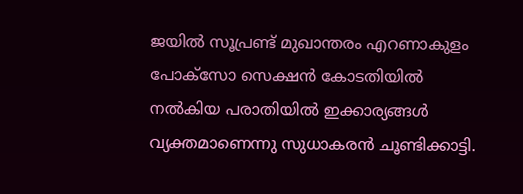ജയിൽ സൂപ്രണ്ട് മുഖാന്തരം എറണാകുളം പോക്‌സോ സെക്ഷൻ കോടതിയിൽ നൽകിയ പരാതിയിൽ ഇക്കാര്യങ്ങൾ വ്യക്തമാണെന്നു സുധാകരൻ ചൂണ്ടിക്കാട്ടി.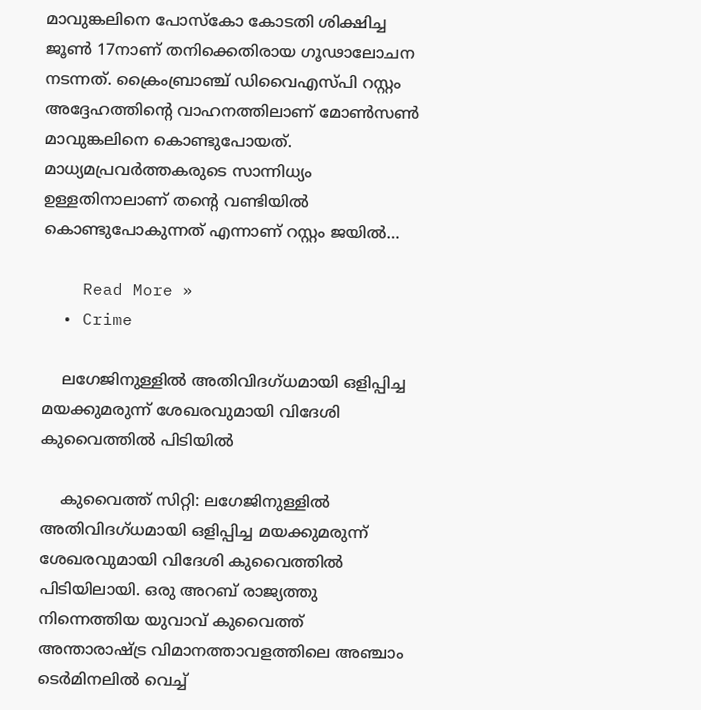മാവുങ്കലിനെ പോസ്‌കോ കോടതി ശിക്ഷിച്ച ജൂൺ 17നാണ് തനിക്കെതിരായ ഗൂഢാലോചന നടന്നത്. ക്രൈംബ്രാഞ്ച് ഡിവൈഎസ്പി റസ്റ്റം അദ്ദേഹത്തിന്റെ വാഹനത്തിലാണ് മോൺസൺ മാവുങ്കലിനെ കൊണ്ടുപോയത്. മാധ്യമപ്രവർത്തകരുടെ സാന്നിധ്യം ഉള്ളതിനാലാണ് തന്റെ വണ്ടിയിൽ കൊണ്ടുപോകുന്നത് എന്നാണ് റസ്റ്റം ജയിൽ…

    Read More »
  • Crime

    ലഗേജിനുള്ളിൽ അതിവിദഗ്ധമായി ഒളിപ്പിച്ച മയക്കുമരുന്ന് ശേഖരവുമായി വിദേശി കുവൈത്തിൽ പിടിയിൽ

    കുവൈത്ത് സിറ്റി: ലഗേജിനുള്ളില്‍ അതിവിദഗ്ധമായി ഒളിപ്പിച്ച മയക്കുമരുന്ന് ശേഖരവുമായി വിദേശി കുവൈത്തില്‍ പിടിയിലായി. ഒരു അറബ് രാജ്യത്തു നിന്നെത്തിയ യുവാവ് കുവൈത്ത് അന്താരാഷ്ട്ര വിമാനത്താവളത്തിലെ അഞ്ചാം ടെര്‍മിനലില്‍ വെച്ച്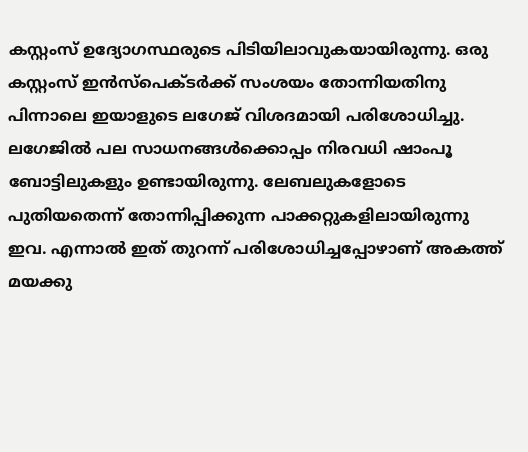കസ്റ്റംസ് ഉദ്യോഗസ്ഥരുടെ പിടിയിലാവുകയായിരുന്നു. ഒരു കസ്റ്റംസ് ഇന്‍സ്‍പെക്ടര്‍ക്ക് സംശയം തോന്നിയതിനു പിന്നാലെ ഇയാളുടെ ലഗേജ് വിശദമായി പരിശോധിച്ചു. ലഗേജില്‍ പല സാധനങ്ങള്‍ക്കൊപ്പം നിരവധി ഷാംപൂ ബോട്ടിലുകളും ഉണ്ടായിരുന്നു. ലേബലുകളോടെ പുതിയതെന്ന് തോന്നിപ്പിക്കുന്ന പാക്കറ്റുകളിലായിരുന്നു ഇവ. എന്നാല്‍ ഇത് തുറന്ന് പരിശോധിച്ചപ്പോഴാണ് അകത്ത് മയക്കു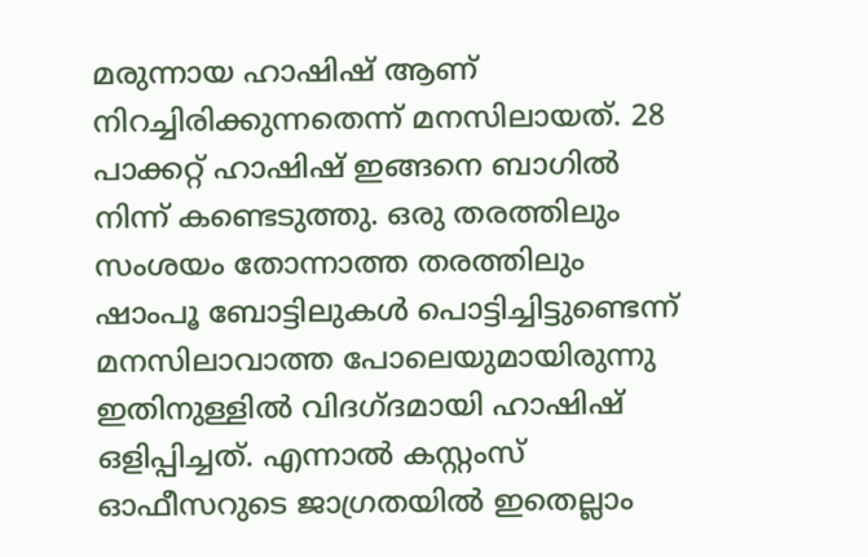മരുന്നായ ഹാഷിഷ് ആണ് നിറച്ചിരിക്കുന്നതെന്ന് മനസിലായത്. 28 പാക്കറ്റ് ഹാഷിഷ് ഇങ്ങനെ ബാഗില്‍ നിന്ന് കണ്ടെടുത്തു. ഒരു തരത്തിലും സംശയം തോന്നാത്ത തരത്തിലും ഷാംപൂ ബോട്ടിലുകള്‍ പൊട്ടിച്ചിട്ടുണ്ടെന്ന് മനസിലാവാത്ത പോലെയുമായിരുന്നു ഇതിനുള്ളില്‍ വിദഗ്ദമായി ഹാഷിഷ് ഒളിപ്പിച്ചത്. എന്നാല്‍ കസ്റ്റംസ് ഓഫീസറുടെ ജാഗ്രതയില്‍ ഇതെല്ലാം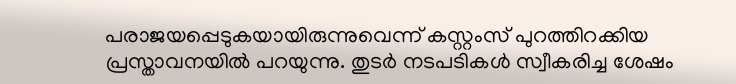പരാജയപ്പെടുകയായിരുന്നുവെന്ന് കസ്റ്റംസ് പുറത്തിറക്കിയ പ്രസ്താവനയില്‍ പറയുന്നു. തുടര്‍ നടപടികള്‍ സ്വീകരിച്ച ശേഷം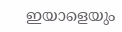ഇയാളെയും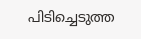പിടിച്ചെടുത്ത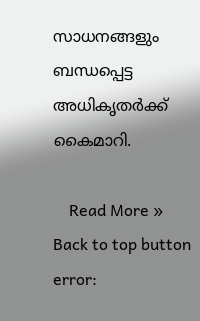സാധനങ്ങളും ബന്ധപ്പെട്ട അധികൃതര്‍ക്ക് കൈമാറി.

    Read More »
Back to top button
error: